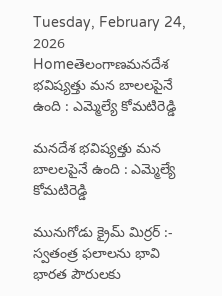Tuesday, February 24, 2026
Homeతెలంగాణమనదేశ భవిష్యత్తు మన బాలలపైనే ఉంది : ఎమ్మెల్యే కోమటిరెడ్డి

మనదేశ భవిష్యత్తు మన బాలలపైనే ఉంది : ఎమ్మెల్యే కోమటిరెడ్డి

మునుగోడు క్రైమ్ మిర్రర్ :- స్వతంత్ర ఫలాలను భావి భారత పౌరులకు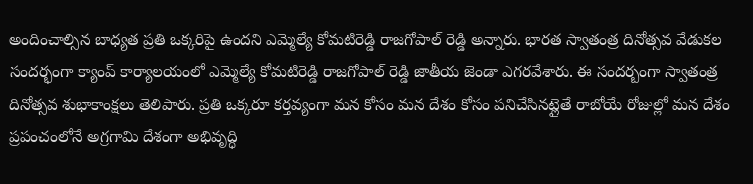అందించాల్సిన బాధ్యత ప్రతి ఒక్కరిపై ఉందని ఎమ్మెల్యే కోమటిరెడ్డి రాజగోపాల్ రెడ్డి అన్నారు. భారత స్వాతంత్ర దినోత్సవ వేడుకల సందర్భంగా క్యాంప్ కార్యాలయంలో ఎమ్మెల్యే కోమటిరెడ్డి రాజగోపాల్ రెడ్డి జాతీయ జెండా ఎగరవేశారు. ఈ సందర్బంగా స్వాతంత్ర దినోత్సవ శుభాకాంక్షలు తెలిపారు. ప్రతి ఒక్కరూ కర్తవ్యంగా మన కోసం మన దేశం కోసం పనిచేసినట్లైతే రాబోయే రోజుల్లో మన దేశం ప్రపంచంలోనే అగ్రగామి దేశంగా అభివృద్ధి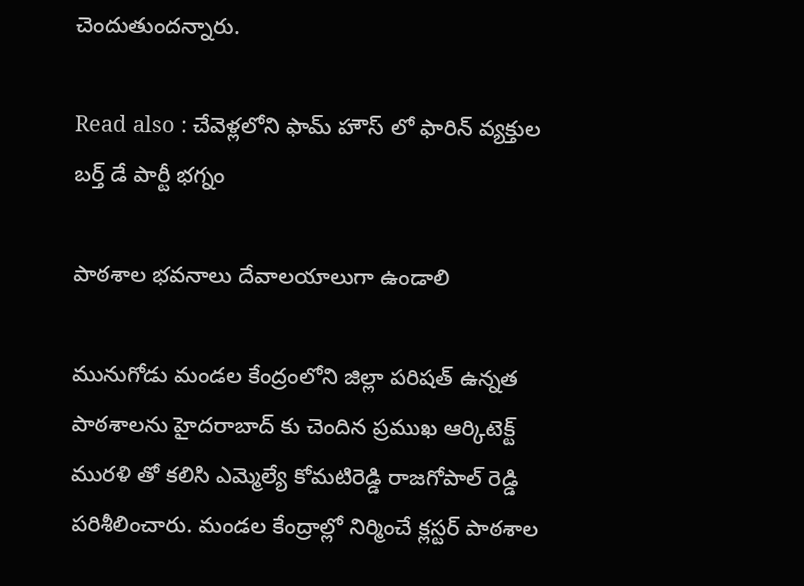చెందుతుందన్నారు.

Read also : చేవెళ్లలోని ఫామ్ హౌస్ లో ఫారిన్ వ్యక్తుల బర్త్ డే పార్టీ భగ్నం

పాఠశాల భవనాలు దేవాలయాలుగా ఉండాలి

మునుగోడు మండల కేంద్రంలోని జిల్లా పరిషత్ ఉన్నత పాఠశాలను హైదరాబాద్ కు చెందిన ప్రముఖ ఆర్కిటెక్ట్ మురళి తో కలిసి ఎమ్మెల్యే కోమటిరెడ్డి రాజగోపాల్ రెడ్డి పరిశీలించారు. మండల కేంద్రాల్లో నిర్మించే క్లస్టర్ పాఠశాల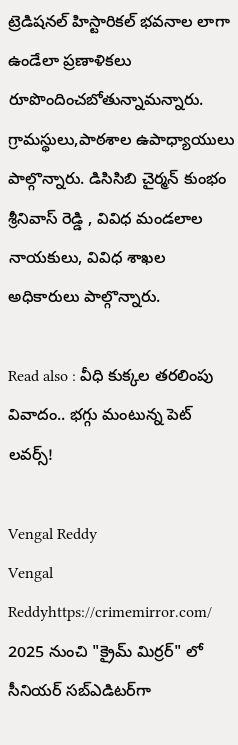ట్రెడిషనల్ హిస్టారికల్ భవనాల లాగా ఉండేలా ప్రణాళికలు రూపొందించబోతున్నామన్నారు. గ్రామస్థులు,పాఠశాల ఉపాధ్యాయులు పాల్గొన్నారు. డిసిసిబి చైర్మన్ కుంభం శ్రీనివాస్ రెడ్డి , వివిధ మండలాల నాయకులు, వివిధ శాఖల అధికారులు పాల్గొన్నారు.

Read also : వీధి కుక్కల తరలింపు వివాదం.. భగ్గు మంటున్న పెట్ లవర్స్!

Vengal Reddy
Vengal Reddyhttps://crimemirror.com/
2025 నుంచి "క్రైమ్ మిర్రర్" లో సీనియర్ సబ్‌ఎడిటర్‌గా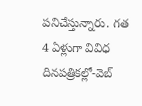పనిచేస్తున్నారు. గత 4 ఏళ్లుగా వివిధ దినపత్రికల్లో-వెబ్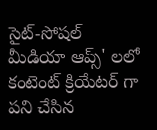సైట్-సోషల్ మీడియా ఆప్స్' లలో కంటెంట్ క్రియేటర్ గా పని చేసిన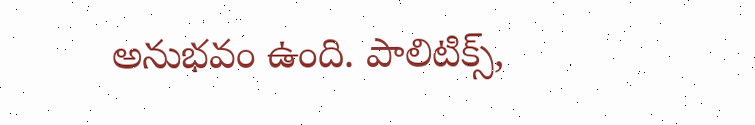అనుభవం ఉంది. పాలిటిక్స్‌,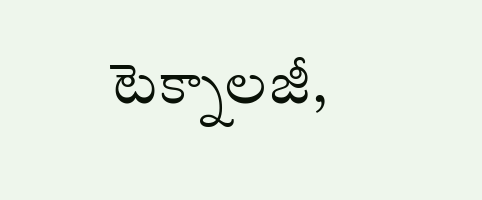టెక్నాలజీ,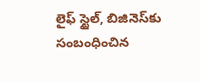లైఫ్‌ స్టైల్‌, బిజినెస్‌కు సంబంధించిన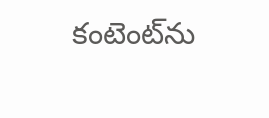కంటెంట్‌ను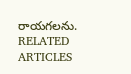రాయగలను.
RELATED ARTICLES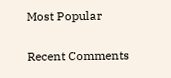Most Popular

Recent Comments